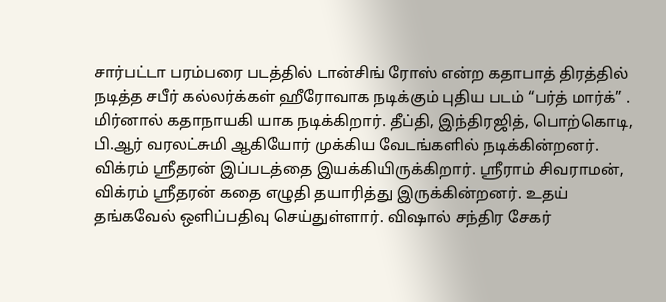சார்பட்டா பரம்பரை படத்தில் டான்சிங் ரோஸ் என்ற கதாபாத் திரத்தில் நடித்த சபீர் கல்லர்க்கள் ஹீரோவாக நடிக்கும் புதிய படம் “பர்த் மார்க்” . மிர்னால் கதாநாயகி யாக நடிக்கிறார். தீப்தி, இந்திரஜித், பொற்கொடி, பி.ஆர் வரலட்சுமி ஆகியோர் முக்கிய வேடங்களில் நடிக்கின்றனர்.
விக்ரம் ஸ்ரீதரன் இப்படத்தை இயக்கியிருக்கிறார். ஸ்ரீராம் சிவராமன், விக்ரம் ஸ்ரீதரன் கதை எழுதி தயாரித்து இருக்கின்றனர். உதய் தங்கவேல் ஒளிப்பதிவு செய்துள்ளார். விஷால் சந்திர சேகர்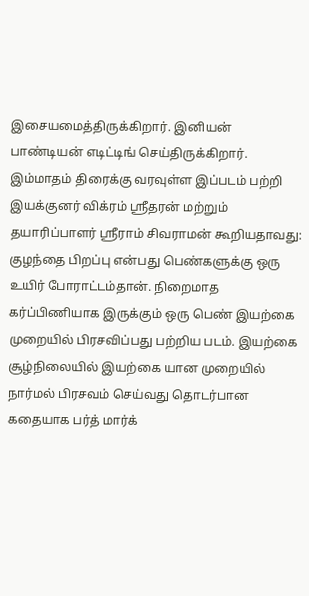இசையமைத்திருக்கிறார். இனியன் பாண்டியன் எடிட்டிங் செய்திருக்கிறார்.
இம்மாதம் திரைக்கு வரவுள்ள இப்படம் பற்றி இயக்குனர் விக்ரம் ஸ்ரீதரன் மற்றும் தயாரிப்பாளர் ஸ்ரீராம் சிவராமன் கூறியதாவது:
குழந்தை பிறப்பு என்பது பெண்களுக்கு ஒரு உயிர் போராட்டம்தான். நிறைமாத கர்ப்பிணியாக இருக்கும் ஒரு பெண் இயற்கை முறையில் பிரசவிப்பது பற்றிய படம். இயற்கை சூழ்நிலையில் இயற்கை யான முறையில் நார்மல் பிரசவம் செய்வது தொடர்பான கதையாக பர்த் மார்க்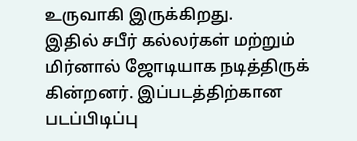உருவாகி இருக்கிறது.
இதில் சபீர் கல்லர்கள் மற்றும் மிர்னால் ஜோடியாக நடித்திருக் கின்றனர். இப்படத்திற்கான படப்பிடிப்பு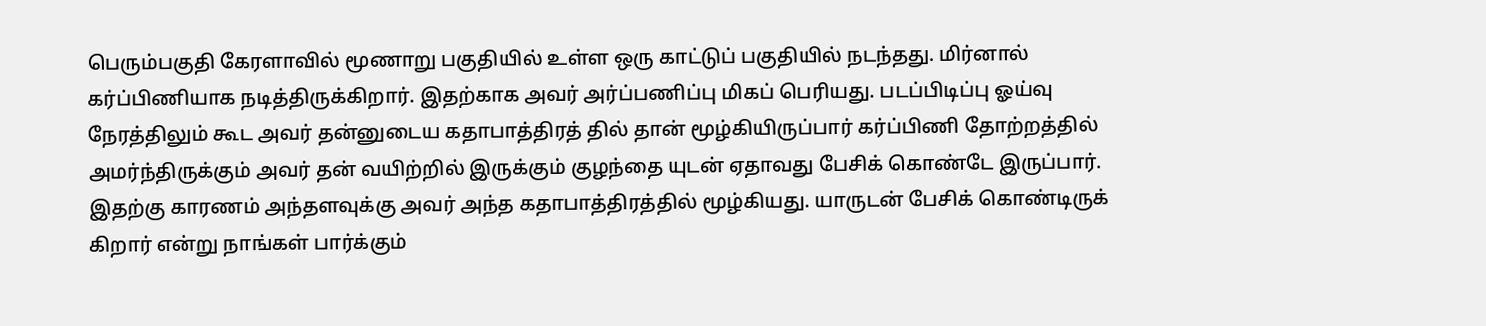பெரும்பகுதி கேரளாவில் மூணாறு பகுதியில் உள்ள ஒரு காட்டுப் பகுதியில் நடந்தது. மிர்னால் கர்ப்பிணியாக நடித்திருக்கிறார். இதற்காக அவர் அர்ப்பணிப்பு மிகப் பெரியது. படப்பிடிப்பு ஓய்வு நேரத்திலும் கூட அவர் தன்னுடைய கதாபாத்திரத் தில் தான் மூழ்கியிருப்பார் கர்ப்பிணி தோற்றத்தில் அமர்ந்திருக்கும் அவர் தன் வயிற்றில் இருக்கும் குழந்தை யுடன் ஏதாவது பேசிக் கொண்டே இருப்பார். இதற்கு காரணம் அந்தளவுக்கு அவர் அந்த கதாபாத்திரத்தில் மூழ்கியது. யாருடன் பேசிக் கொண்டிருக் கிறார் என்று நாங்கள் பார்க்கும்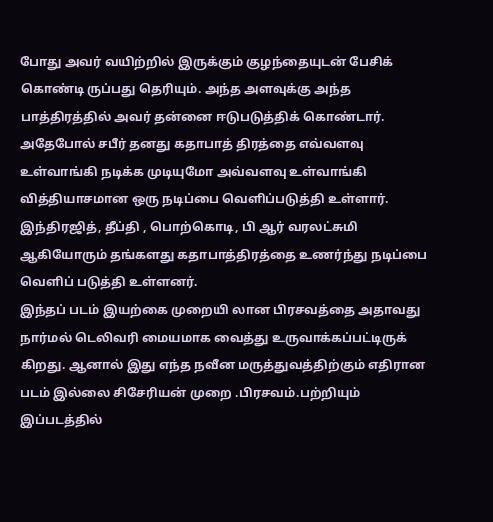போது அவர் வயிற்றில் இருக்கும் குழந்தையுடன் பேசிக் கொண்டி ருப்பது தெரியும். அந்த அளவுக்கு அந்த பாத்திரத்தில் அவர் தன்னை ஈடுபடுத்திக் கொண்டார். அதேபோல் சபீர் தனது கதாபாத் திரத்தை எவ்வளவு உள்வாங்கி நடிக்க முடியுமோ அவ்வளவு உள்வாங்கி வித்தியாசமான ஒரு நடிப்பை வெளிப்படுத்தி உள்ளார். இந்திரஜித், தீப்தி , பொற்கொடி, பி ஆர் வரலட்சுமி ஆகியோரும் தங்களது கதாபாத்திரத்தை உணர்ந்து நடிப்பை வெளிப் படுத்தி உள்ளனர்.
இந்தப் படம் இயற்கை முறையி லான பிரசவத்தை அதாவது நார்மல் டெலிவரி மையமாக வைத்து உருவாக்கப்பட்டிருக் கிறது. ஆனால் இது எந்த நவீன மருத்துவத்திற்கும் எதிரான படம் இல்லை சிசேரியன் முறை .பிரசவம்.பற்றியும் இப்படத்தில்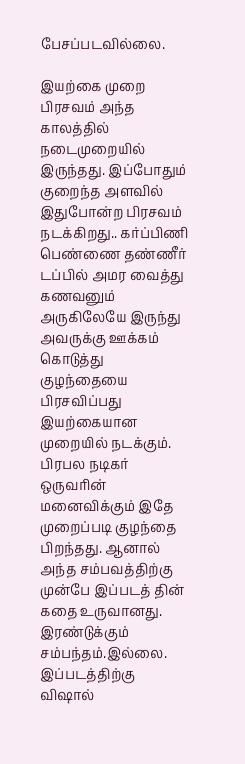பேசப்படவில்லை.

இயற்கை முறை பிரசவம் அந்த காலத்தில் நடைமுறையில் இருந்தது. இப்போதும் குறைந்த அளவில் இதுபோன்ற பிரசவம் நடக்கிறது.. கர்ப்பிணி பெண்ணை தண்ணீர் டப்பில் அமர வைத்து கணவனும் அருகிலேயே இருந்து அவருக்கு ஊக்கம் கொடுத்து குழந்தையை பிரசவிப்பது இயற்கையான முறையில் நடக்கும்.
பிரபல நடிகர் ஒருவரின் மனைவிக்கும் இதே முறைப்படி குழந்தை பிறந்தது. ஆனால் அந்த சம்பவத்திற்கு முன்பே இப்படத் தின் கதை உருவானது. இரண்டுக்கும் சம்பந்தம்.இல்லை.
இப்படத்திற்கு விஷால்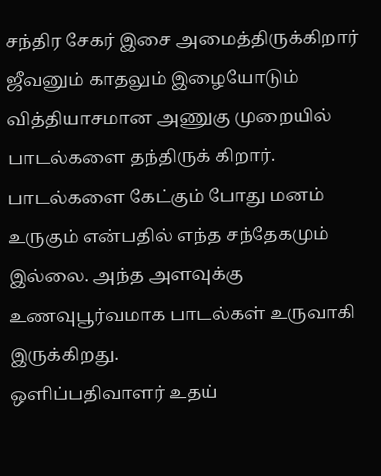சந்திர சேகர் இசை அமைத்திருக்கிறார் ஜீவனும் காதலும் இழையோடும் வித்தியாசமான அணுகு முறையில் பாடல்களை தந்திருக் கிறார். பாடல்களை கேட்கும் போது மனம் உருகும் என்பதில் எந்த சந்தேகமும் இல்லை. அந்த அளவுக்கு உணவுபூர்வமாக பாடல்கள் உருவாகி இருக்கிறது.
ஒளிப்பதிவாளர் உதய்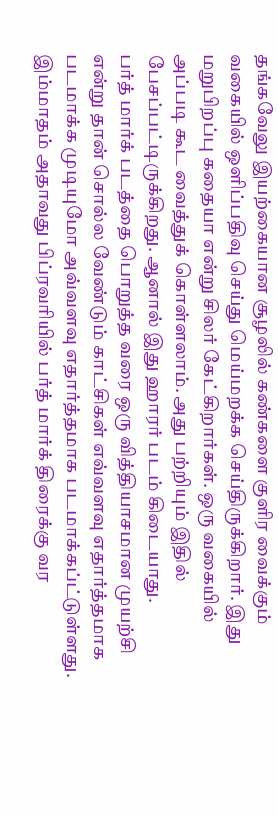தங்கவேலு இயற்கையான சூழலில் கண்களை குளிர வைக்கும் வகையில் ஒளிப்பதிவு செய்து மெய்மறக்க செய்திருக்கிறார். இது மறுபிறப்பு கதையா என்று சிலர் கேட்கிறார்கள். ஒரு வகையில் அப்படி கூட வைத்துக் கொள்ளலாம். அது பற்றியும் இதில் பேசப்பட்டிருக்கிறது. ஆனால் இது ஹாரர் படம் கிடையாது.
பர்த் மார்க் படத்தை பொறுத்த வரை ஒரு வித்தியாசமான முயற்சி என்று தான் சொல்ல வேண்டும் காட்சிகள் எவ்வளவு எதார்த்தமாக படமாக்க முடியுமோ அவ்வளவு எதார்த்தமாக படமாக்கப்ட்டுள்ளது.
இம்மாதம் அதாவது பிப்ரவரியில் பர்த் மார்க் திரைக்கு வர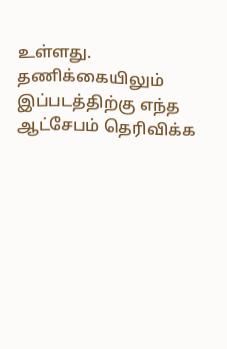உள்ளது. தணிக்கையிலும் இப்படத்திற்கு எந்த ஆட்சேபம் தெரிவிக்க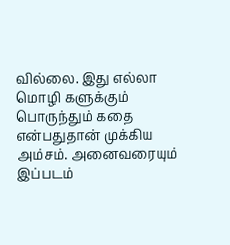வில்லை. இது எல்லா மொழி களுக்கும் பொருந்தும் கதை என்பதுதான் முக்கிய அம்சம். அனைவரையும் இப்படம்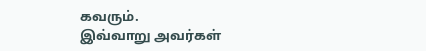கவரும்.
இவ்வாறு அவர்கள்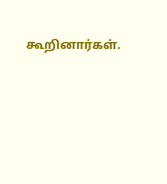கூறினார்கள்.